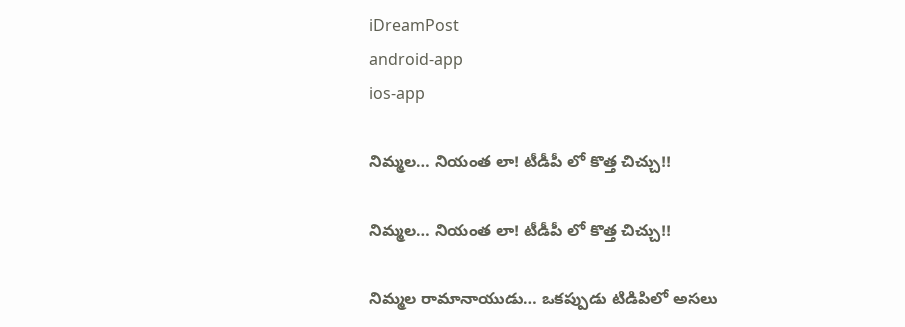iDreamPost
android-app
ios-app

నిమ్మల… నియంత లా! టీడీపీ లో కొత్త చిచ్చు!!

నిమ్మల… నియంత లా! టీడీపీ లో కొత్త చిచ్చు!!

నిమ్మల రామానాయుడు… ఒకప్పుడు టిడిపిలో అసలు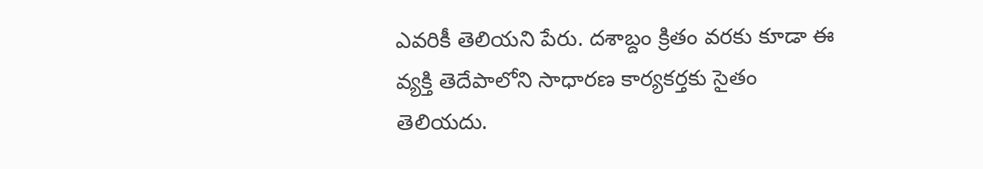ఎవరికీ తెలియని పేరు. దశాబ్దం క్రితం వరకు కూడా ఈ వ్యక్తి తెదేపాలోని సాధారణ కార్యకర్తకు సైతం తెలియదు.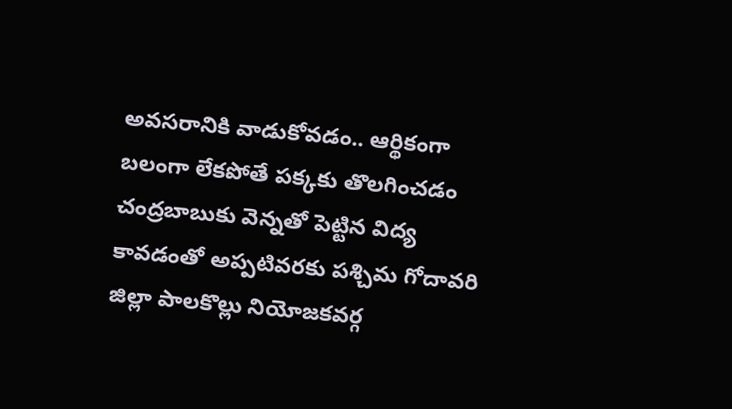అవసరానికి వాడుకోవడం.. ఆర్థికంగా బలంగా లేకపోతే పక్కకు తొలగించడం చంద్రబాబుకు వెన్నతో పెట్టిన విద్య కావడంతో అప్పటివరకు పశ్చిమ గోదావరి జిల్లా పాలకొల్లు నియోజకవర్గ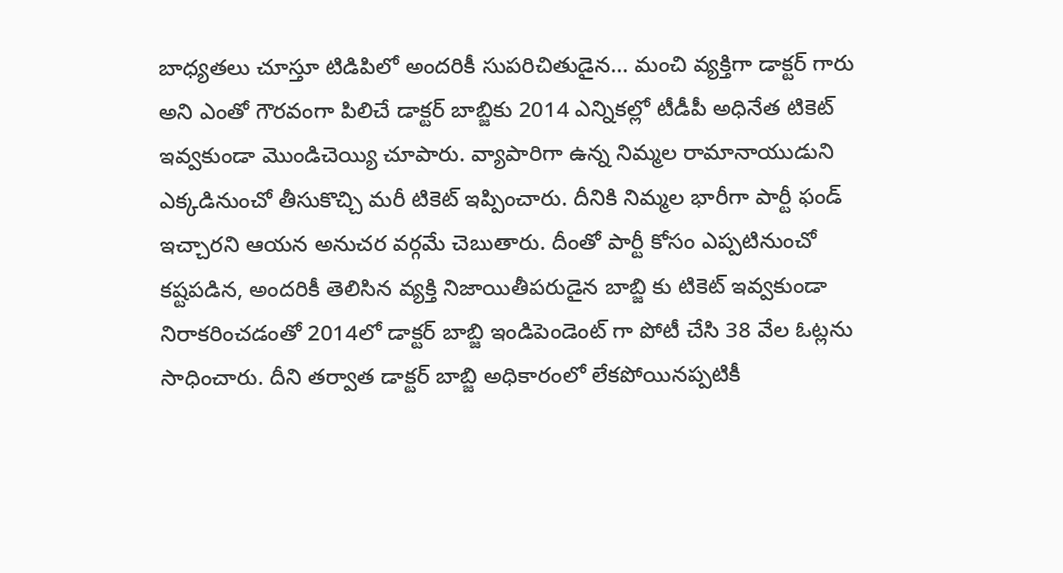బాధ్యతలు చూస్తూ టిడిపిలో అందరికీ సుపరిచితుడైన… మంచి వ్యక్తిగా డాక్టర్ గారు అని ఎంతో గౌరవంగా పిలిచే డాక్టర్ బాబ్జికు 2014 ఎన్నికల్లో టీడీపీ అధినేత టికెట్ ఇవ్వకుండా మొండిచెయ్యి చూపారు. వ్యాపారిగా ఉన్న నిమ్మల రామానాయుడుని ఎక్కడినుంచో తీసుకొచ్చి మరీ టికెట్ ఇప్పించారు. దీనికి నిమ్మల భారీగా పార్టీ ఫండ్ ఇచ్చారని ఆయన అనుచర వర్గమే చెబుతారు. దీంతో పార్టీ కోసం ఎప్పటినుంచో కష్టపడిన, అందరికీ తెలిసిన వ్యక్తి నిజాయితీపరుడైన బాబ్జి కు టికెట్ ఇవ్వకుండా నిరాకరించడంతో 2014లో డాక్టర్ బాబ్జి ఇండిపెండెంట్ గా పోటీ చేసి 38 వేల ఓట్లను సాధించారు. దీని తర్వాత డాక్టర్ బాబ్జి అధికారంలో లేకపోయినప్పటికీ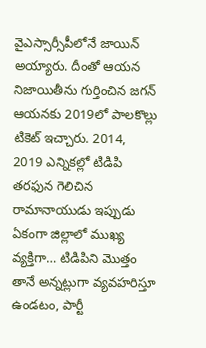వైఎస్సార్సీపీలోనే జాయిన్ అయ్యారు. దీంతో ఆయన నిజాయితీను గుర్తించిన జగన్ ఆయనకు 2019లో పాలకొల్లు టికెట్ ఇచ్చారు. 2014, 2019 ఎన్నికల్లో టిడిపి తరఫున గెలిచిన రామానాయుడు ఇప్పుడు ఏకంగా జిల్లాలో ముఖ్య వ్యక్తిగా… టిడిపిని మొత్తం తానే అన్నట్లుగా వ్యవహరిస్తూ ఉండటం, పార్టీ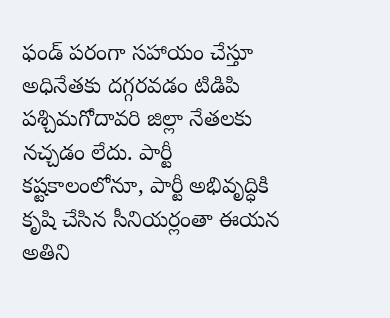ఫండ్ పరంగా సహాయం చేస్తూ అధినేతకు దగ్గరవడం టిడిపి పశ్చిమగోదావరి జిల్లా నేతలకు నచ్చడం లేదు. పార్టీ కష్టకాలంలోనూ, పార్టీ అభివృద్ధికి కృషి చేసిన సీనియర్లంతా ఈయన అతిని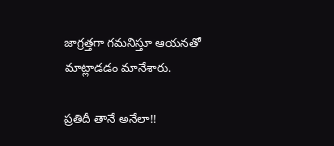జాగ్రత్తగా గమనిస్తూ ఆయనతో మాట్లాడడం మానేశారు.

ప్రతిదీ తానే అనేలా!!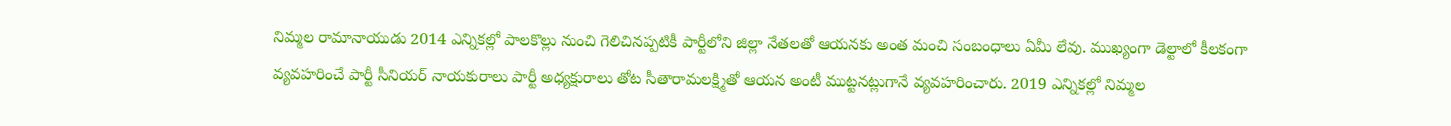నిమ్మల రామానాయుడు 2014 ఎన్నికల్లో పాలకొల్లు నుంచి గెలిచినప్పటికీ పార్టీలోని జిల్లా నేతలతో ఆయనకు అంత మంచి సంబంధాలు ఏమీ లేవు. ముఖ్యంగా డెల్టాలో కీలకంగా వ్యవహరించే పార్టీ సీనియర్ నాయకురాలు పార్టీ అధ్యక్షురాలు తోట సీతారామలక్ష్మితో ఆయన అంటీ ముట్టనట్లుగానే వ్యవహరించారు. 2019 ఎన్నికల్లో నిమ్మల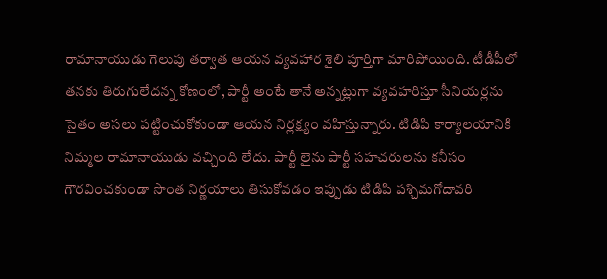రామానాయుడు గెలుపు తర్వాత ఆయన వ్యవహార శైలి పూర్తిగా మారిపోయింది. టీడీపీలో తనకు తిరుగులేదన్న కోణంలో, పార్టీ అంటే తానే అన్నట్లుగా వ్యవహరిస్తూ సీనియర్లను సైతం అసలు పట్టించుకోకుండా ఆయన నిర్లక్ష్యం వహిస్తున్నారు. టిడిపి కార్యాలయానికి నిమ్మల రామానాయుడు వచ్చింది లేదు. పార్టీ లైను పార్టీ సహచరులను కనీసం గౌరవించకుండా సొంత నిర్ణయాలు తిసుకోవడం ఇప్పుడు టిడిపి పశ్చిమగోదావరి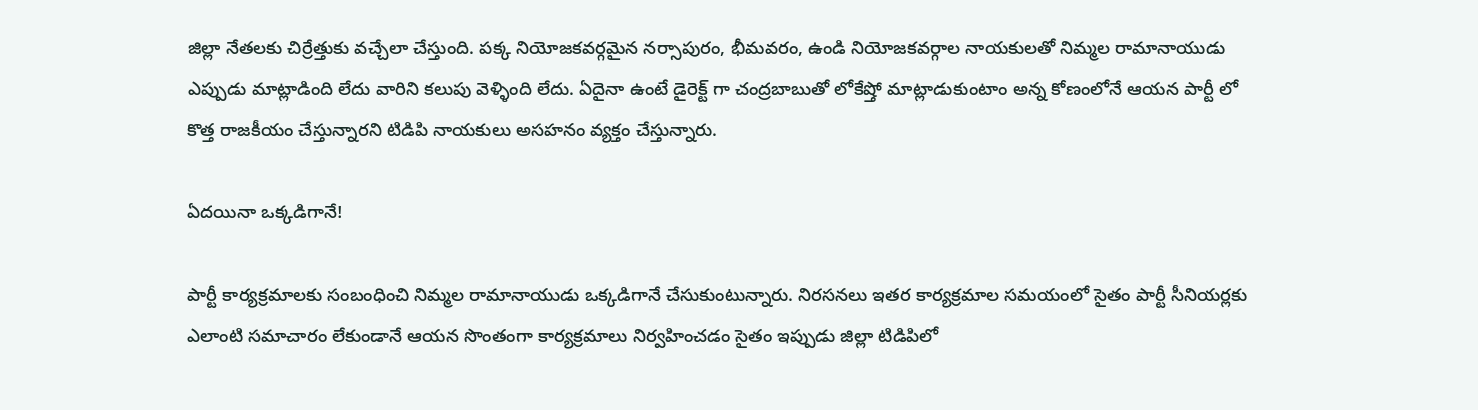జిల్లా నేతలకు చిర్రేత్తుకు వచ్చేలా చేస్తుంది. పక్క నియోజకవర్గమైన నర్సాపురం, భీమవరం, ఉండి నియోజకవర్గాల నాయకులతో నిమ్మల రామానాయుడు ఎప్పుడు మాట్లాడింది లేదు వారిని కలుపు వెళ్ళింది లేదు. ఏదైనా ఉంటే డైరెక్ట్ గా చంద్రబాబుతో లోకేష్తో మాట్లాడుకుంటాం అన్న కోణంలోనే ఆయన పార్టీ లో కొత్త రాజకీయం చేస్తున్నారని టిడిపి నాయకులు అసహనం వ్యక్తం చేస్తున్నారు.

ఏదయినా ఒక్కడిగానే!

పార్టీ కార్యక్రమాలకు సంబంధించి నిమ్మల రామానాయుడు ఒక్కడిగానే చేసుకుంటున్నారు. నిరసనలు ఇతర కార్యక్రమాల సమయంలో సైతం పార్టీ సీనియర్లకు ఎలాంటి సమాచారం లేకుండానే ఆయన సొంతంగా కార్యక్రమాలు నిర్వహించడం సైతం ఇప్పుడు జిల్లా టిడిపిలో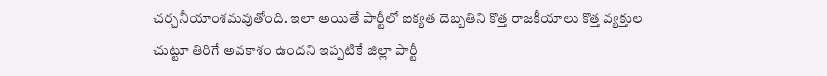చర్చనీయాంశమవుతోంది. ఇలా అయితే పార్టీలో ఐక్యత దెబ్బతిని కొత్త రాజకీయాలు కొత్త వ్యక్తుల చుట్టూ తిరిగే అవకాశం ఉందని ఇప్పటికే జిల్లా పార్టీ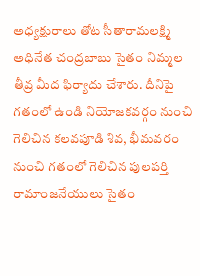అధ్యక్షురాలు తోట సీతారామలక్ష్మి అధినేత చంద్రబాబు సైతం నిమ్మల తీవ్ర మీద ఫిర్యాదు చేశారు. దీనిపై గతంలో ఉండి నియోజకవర్గం నుంచి గెలిచిన కలవపూడి శివ, భీమవరం నుంచి గతంలో గెలిచిన పులపర్తి రామాంజనేయులు సైతం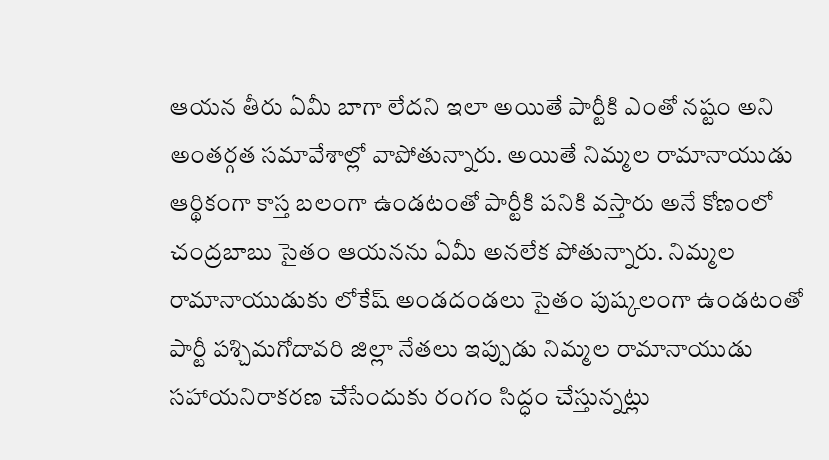ఆయన తీరు ఏమీ బాగా లేదని ఇలా అయితే పార్టీకి ఎంతో నష్టం అని అంతర్గత సమావేశాల్లో వాపోతున్నారు. అయితే నిమ్మల రామానాయుడు ఆర్థికంగా కాస్త బలంగా ఉండటంతో పార్టీకి పనికి వస్తారు అనే కోణంలో చంద్రబాబు సైతం ఆయనను ఏమీ అనలేక పోతున్నారు. నిమ్మల రామానాయుడుకు లోకేష్ అండదండలు సైతం పుష్కలంగా ఉండటంతో పార్టీ పశ్చిమగోదావరి జిల్లా నేతలు ఇప్పుడు నిమ్మల రామానాయుడు సహాయనిరాకరణ చేసేందుకు రంగం సిద్ధం చేస్తున్నట్లు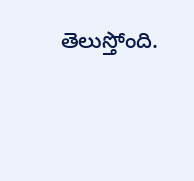తెలుస్తోంది.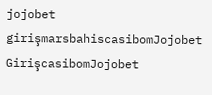jojobet girişmarsbahiscasibomJojobet GirişcasibomJojobet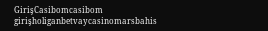GirişCasibomcasibom girişholiganbetvaycasinomarsbahis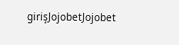girişJojobetJojobet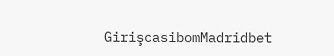GirişcasibomMadridbet